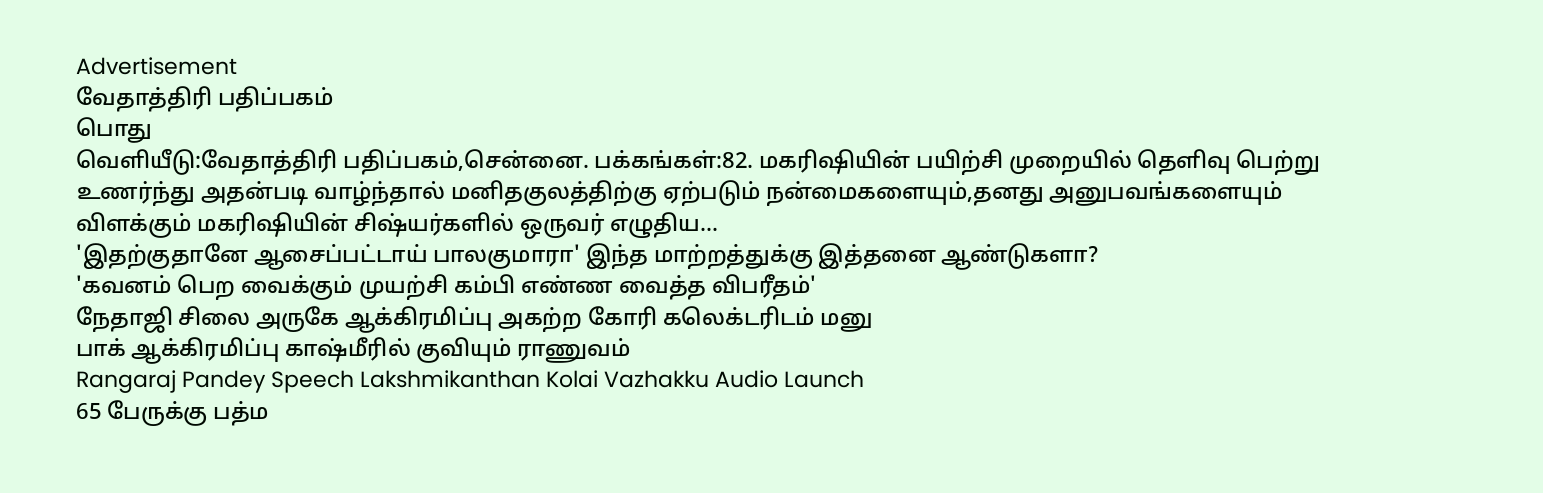Advertisement
வேதாத்திரி பதிப்பகம்
பொது
வெளியீடு:வேதாத்திரி பதிப்பகம்,சென்னை. பக்கங்கள்:82. மகரிஷியின் பயிற்சி முறையில் தெளிவு பெற்று உணர்ந்து அதன்படி வாழ்ந்தால் மனிதகுலத்திற்கு ஏற்படும் நன்மைகளையும்,தனது அனுபவங்களையும் விளக்கும் மகரிஷியின் சிஷ்யர்களில் ஒருவர் எழுதிய...
'இதற்குதானே ஆசைப்பட்டாய் பாலகுமாரா' இந்த மாற்றத்துக்கு இத்தனை ஆண்டுகளா?
'கவனம் பெற வைக்கும் முயற்சி கம்பி எண்ண வைத்த விபரீதம்'
நேதாஜி சிலை அருகே ஆக்கிரமிப்பு அகற்ற கோரி கலெக்டரிடம் மனு
பாக் ஆக்கிரமிப்பு காஷ்மீரில் குவியும் ராணுவம்
Rangaraj Pandey Speech Lakshmikanthan Kolai Vazhakku Audio Launch
65 பேருக்கு பத்ம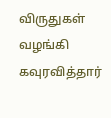விருதுகள் வழங்கி கவுரவித்தார்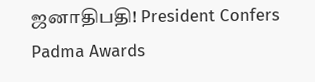ஜனாதிபதி! President Confers Padma Awards